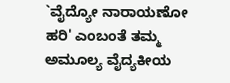`ವೈದ್ಯೋ ನಾರಾಯಣೋ ಹರಿ' ಎಂಬಂತೆ ತಮ್ಮ ಅಮೂಲ್ಯ ವೈದ್ಯಕೀಯ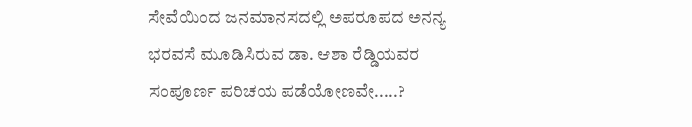ಸೇವೆಯಿಂದ ಜನಮಾನಸದಲ್ಲಿ ಅಪರೂಪದ ಅನನ್ಯ ಭರವಸೆ ಮೂಡಿಸಿರುವ ಡಾ. ಆಶಾ ರೆಡ್ಡಿಯವರ ಸಂಪೂರ್ಣ ಪರಿಚಯ ಪಡೆಯೋಣವೇ.....?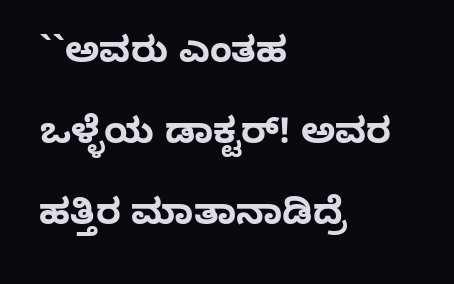``ಅವರು ಎಂತಹ ಒಳ್ಳೆಯ ಡಾಕ್ಟರ್! ಅವರ ಹತ್ತಿರ ಮಾತಾನಾಡಿದ್ರೆ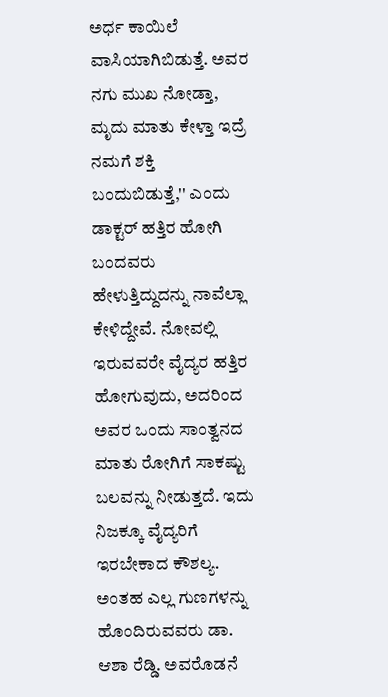ಅರ್ಧ ಕಾಯಿಲೆ ವಾಸಿಯಾಗಿಬಿಡುತ್ತೆ. ಅವರ ನಗು ಮುಖ ನೋಡ್ತಾ, ಮೃದು ಮಾತು ಕೇಳ್ತಾ ಇದ್ರೆ ನಮಗೆ ಶಕ್ತಿ ಬಂದುಬಿಡುತ್ತೆ,'' ಎಂದು ಡಾಕ್ಟರ್ ಹತ್ತಿರ ಹೋಗಿ ಬಂದವರು ಹೇಳುತ್ತಿದ್ದುದನ್ನು ನಾವೆಲ್ಲಾ ಕೇಳಿದ್ದೇವೆ. ನೋವಲ್ಲಿ ಇರುವವರೇ ವೈದ್ಯರ ಹತ್ತಿರ ಹೋಗುವುದು, ಅದರಿಂದ ಅವರ ಒಂದು ಸಾಂತ್ವನದ ಮಾತು ರೋಗಿಗೆ ಸಾಕಷ್ಟು ಬಲವನ್ನು ನೀಡುತ್ತದೆ. ಇದು ನಿಜಕ್ಕೂ ವೈದ್ಯರಿಗೆ ಇರಬೇಕಾದ ಕೌಶಲ್ಯ. ಅಂತಹ ಎಲ್ಲ ಗುಣಗಳನ್ನು ಹೊಂದಿರುವವರು ಡಾ. ಆಶಾ ರೆಡ್ಡಿ. ಅವರೊಡನೆ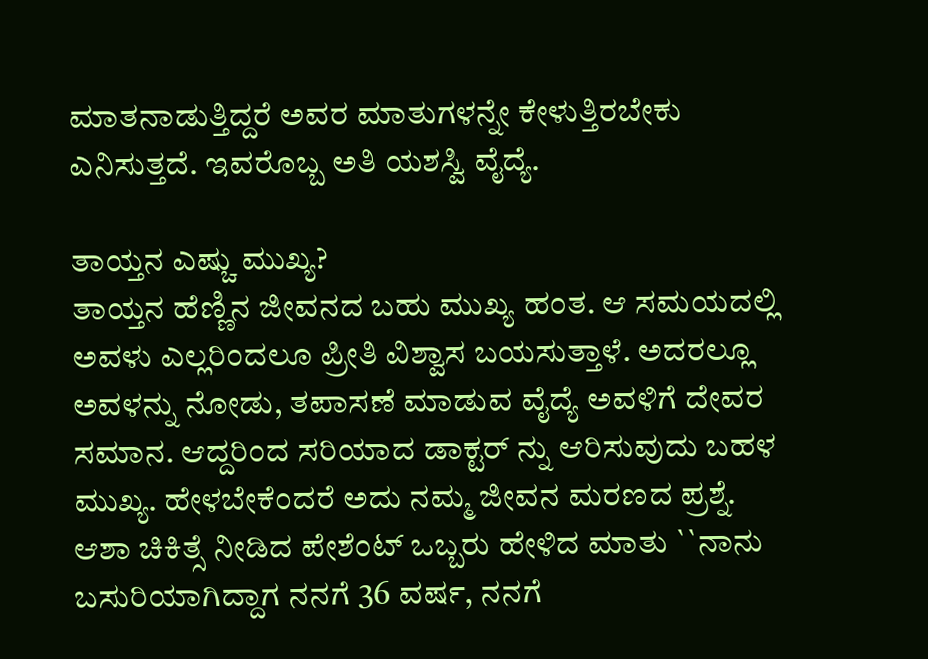ಮಾತನಾಡುತ್ತಿದ್ದರೆ ಅವರ ಮಾತುಗಳನ್ನೇ ಕೇಳುತ್ತಿರಬೇಕು ಎನಿಸುತ್ತದೆ. ಇವರೊಬ್ಬ ಅತಿ ಯಶಸ್ವಿ ವೈದ್ಯೆ.

ತಾಯ್ತನ ಎಷ್ಚು ಮುಖ್ಯ?
ತಾಯ್ತನ ಹೆಣ್ಣಿನ ಜೀವನದ ಬಹು ಮುಖ್ಯ ಹಂತ. ಆ ಸಮಯದಲ್ಲಿ ಅವಳು ಎಲ್ಲರಿಂದಲೂ ಪ್ರೀತಿ ವಿಶ್ವಾಸ ಬಯಸುತ್ತಾಳೆ. ಅದರಲ್ಲೂ ಅವಳನ್ನು ನೋಡು, ತಪಾಸಣೆ ಮಾಡುವ ವೈದ್ಯೆ ಅವಳಿಗೆ ದೇವರ ಸಮಾನ. ಆದ್ದರಿಂದ ಸರಿಯಾದ ಡಾಕ್ಟರ್ ನ್ನು ಆರಿಸುವುದು ಬಹಳ ಮುಖ್ಯ. ಹೇಳಬೇಕೆಂದರೆ ಅದು ನಮ್ಮ ಜೀವನ ಮರಣದ ಪ್ರಶ್ನೆ. ಆಶಾ ಚಿಕಿತ್ಸೆ ನೀಡಿದ ಪೇಶೆಂಟ್ ಒಬ್ಬರು ಹೇಳಿದ ಮಾತು ``ನಾನು ಬಸುರಿಯಾಗಿದ್ದಾಗ ನನಗೆ 36 ವರ್ಷ, ನನಗೆ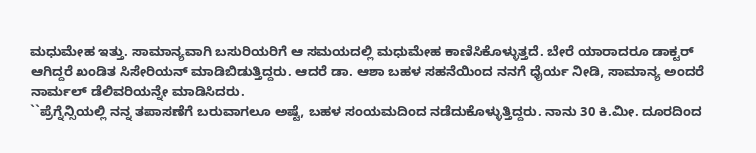ಮಧುಮೇಹ ಇತ್ತು. ಸಾಮಾನ್ಯವಾಗಿ ಬಸುರಿಯರಿಗೆ ಆ ಸಮಯದಲ್ಲಿ ಮಧುಮೇಹ ಕಾಣಿಸಿಕೊಳ್ಳುತ್ತದೆ. ಬೇರೆ ಯಾರಾದರೂ ಡಾಕ್ಟರ್ ಆಗಿದ್ದರೆ ಖಂಡಿತ ಸಿಸೇರಿಯನ್ ಮಾಡಿಬಿಡುತ್ತಿದ್ದರು. ಆದರೆ ಡಾ. ಆಶಾ ಬಹಳ ಸಹನೆಯಿಂದ ನನಗೆ ಧೈರ್ಯ ನೀಡಿ, ಸಾಮಾನ್ಯ ಅಂದರೆ ನಾರ್ಮಲ್ ಡೆಲಿವರಿಯನ್ನೇ ಮಾಡಿಸಿದರು.
``ಪ್ರೆಗ್ನೆನ್ಸಿಯಲ್ಲಿ ನನ್ನ ತಪಾಸಣೆಗೆ ಬರುವಾಗಲೂ ಅಷ್ಟೆ, ಬಹಳ ಸಂಯಮದಿಂದ ನಡೆದುಕೊಳ್ಳುತ್ತಿದ್ದರು. ನಾನು 30 ಕಿ.ಮೀ. ದೂರದಿಂದ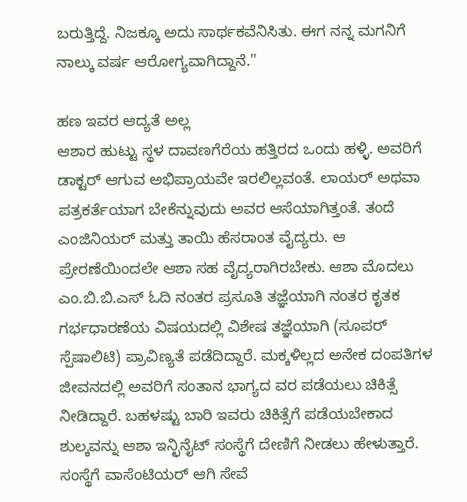ಬರುತ್ತಿದ್ದೆ. ನಿಜಕ್ಕೂ ಅದು ಸಾರ್ಥಕವೆನಿಸಿತು. ಈಗ ನನ್ನ ಮಗನಿಗೆ ನಾಲ್ಕು ವರ್ಷ ಆರೋಗ್ಯವಾಗಿದ್ದಾನೆ.''

ಹಣ ಇವರ ಆದ್ಯತೆ ಅಲ್ಲ
ಆಶಾರ ಹುಟ್ಟು ಸ್ಥಳ ದಾವಣಗೆರೆಯ ಹತ್ತಿರದ ಒಂದು ಹಳ್ಳಿ. ಅವರಿಗೆ ಡಾಕ್ಟರ್ ಆಗುವ ಅಭಿಪ್ರಾಯವೇ ಇರಲಿಲ್ಲವಂತೆ. ಲಾಯರ್ ಅಥವಾ ಪತ್ರಕರ್ತೆಯಾಗ ಬೇಕೆನ್ನುವುದು ಅವರ ಆಸೆಯಾಗಿತ್ತಂತೆ. ತಂದೆ ಎಂಜಿನಿಯರ್ ಮತ್ತು ತಾಯಿ ಹೆಸರಾಂತ ವೈದ್ಯರು. ಆ ಪ್ರೇರಣೆಯಿಂದಲೇ ಆಶಾ ಸಹ ವೈದ್ಯರಾಗಿರಬೇಕು. ಆಶಾ ಮೊದಲು ಎಂ.ಬಿ.ಬಿ.ಎಸ್ ಓದಿ ನಂತರ ಪ್ರಸೂತಿ ತಜ್ಞೆಯಾಗಿ ನಂತರ ಕೃತಕ ಗರ್ಭಧಾರಣೆಯ ವಿಷಯದಲ್ಲಿ ವಿಶೇಷ ತಜ್ಞೆಯಾಗಿ (ಸೂಪರ್ ಸ್ಪೆಷಾಲಿಟಿ) ಪ್ರಾವಿಣ್ಯತೆ ಪಡೆದಿದ್ದಾರೆ. ಮಕ್ಕಳಿಲ್ಲದ ಅನೇಕ ದಂಪತಿಗಳ ಜೀವನದಲ್ಲಿ ಅವರಿಗೆ ಸಂತಾನ ಭಾಗ್ಯದ ವರ ಪಡೆಯಲು ಚಿಕಿತ್ಸೆ ನೀಡಿದ್ದಾರೆ. ಬಹಳಷ್ಟು ಬಾರಿ ಇವರು ಚಿಕಿತ್ಸೆಗೆ ಪಡೆಯಬೇಕಾದ ಶುಲ್ಕವನ್ನು ಆಶಾ ಇನ್ಛಿನೈಟ್ ಸಂಸ್ಥೆಗೆ ದೇಣಿಗೆ ನೀಡಲು ಹೇಳುತ್ತಾರೆ. ಸಂಸ್ಥೆಗೆ ವಾಸೆಂಟಿಯರ್ ಆಗಿ ಸೇವೆ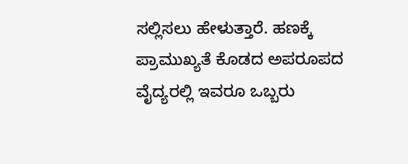ಸಲ್ಲಿಸಲು ಹೇಳುತ್ತಾರೆ. ಹಣಕ್ಕೆ ಪ್ರಾಮುಖ್ಯತೆ ಕೊಡದ ಅಪರೂಪದ ವೈದ್ಯರಲ್ಲಿ ಇವರೂ ಒಬ್ಬರು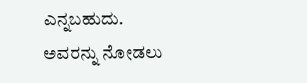ಎನ್ನಬಹುದು. ಅವರನ್ನು ನೋಡಲು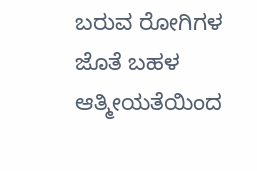ಬರುವ ರೋಗಿಗಳ ಜೊತೆ ಬಹಳ ಆತ್ಮೀಯತೆಯಿಂದ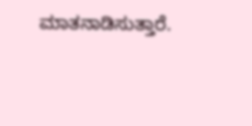ಮಾತನಾಡಿಸುತ್ತಾರೆ.